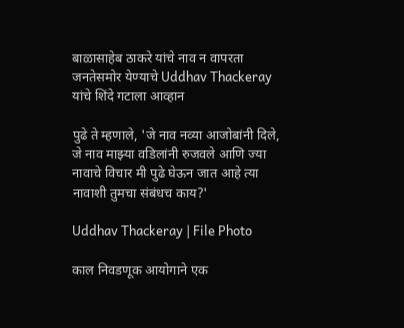बाळासाहेब ठाकरे यांचे नाव न वापरता जनतेसमोर येण्याचे Uddhav Thackeray यांचे शिंदे गटाला आव्हान

पुढे ते म्हणाले, 'जे नाव नव्या आजोबांनी दिले, जे नाव माझ्या वडिलांनी रुजवले आणि ज्या नावाचे विचार मी पुढे घेऊन जात आहे त्या नावाशी तुमचा संबंधच काय?'

Uddhav Thackeray | File Photo

काल निवडणूक आयोगाने एक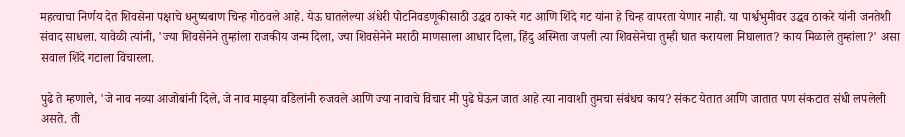महत्वाचा निर्णय देत शिवसेना पक्षाचे धनुष्यबाण चिन्ह गोठवले आहे. येऊ घातलेल्या अंधेरी पोटनिवडणूकीसाठी उद्धव ठाकरे गट आणि शिंदे गट यांना हे चिन्ह वापरता येणार नाही. या पार्श्वभुमीवर उद्धव ठाकरे यांनी जनतेशी संवाद साधला. यावेळी त्यांनी, 'ज्या शिवसेनेने तुम्हांला राजकीय जन्म दिला, ज्या शिवसेनेने मराठी माणसाला आधार दिला, हिंदु अस्मिता जपली त्या शिवसेनेचा तुम्ही घात करायला निघालात? काय मिळाले तुम्हांला?' असा सवाल शिंदे गटाला विचारला.

पुढे ते म्हणाले, 'जे नाव नव्या आजोबांनी दिले, जे नाव माझ्या वडिलांनी रुजवले आणि ज्या नावाचे विचार मी पुढे घेऊन जात आहे त्या नावाशी तुमचा संबंधच काय? संकट येतात आणि जातात पण संकटात संधी लपलेली असते. ती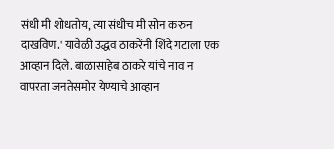संधी मी शोधतोय, त्या संधीच मी सोन करुन दाखविण.' यावेळी उद्धव ठाकरेंनी शिंदे गटाला एक आव्हान दिले. बाळासाहेब ठाकरे यांचे नाव न वापरता जनतेसमोर येण्याचे आव्हान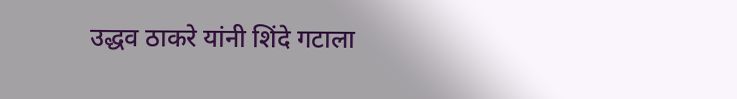उद्धव ठाकरे यांनी शिंदे गटाला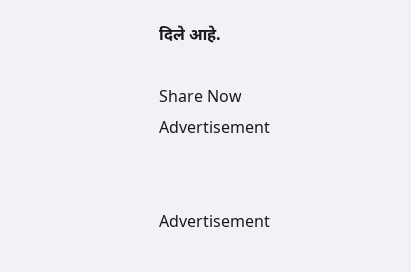दिले आहे.

Share Now
Advertisement


Advertisement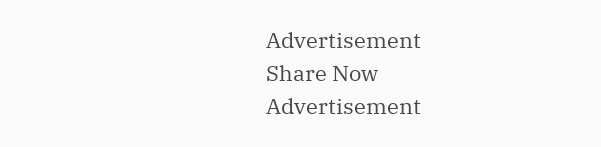Advertisement
Share Now
Advertisement